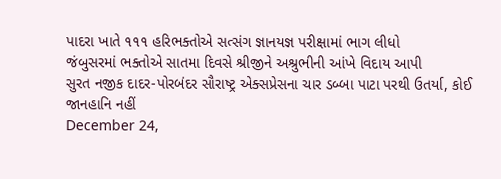પાદરા ખાતે ૧૧૧ હરિભક્તોએ સત્સંગ જ્ઞાનયજ્ઞ પરીક્ષામાં ભાગ લીધો
જંબુસરમાં ભક્તોએ સાતમા દિવસે શ્રીજીને અશ્રુભીની આંખે વિદાય આપી
સુરત નજીક દાદર-પોરબંદર સૌરાષ્ટ્ર એક્સપ્રેસના ચાર ડબ્બા પાટા પરથી ઉતર્યા, કોઈ જાનહાનિ નહીં
December 24,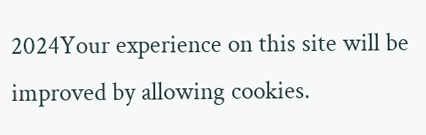2024Your experience on this site will be improved by allowing cookies.